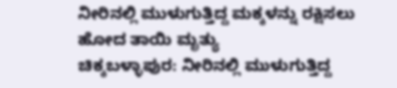ನೀರಿನಲ್ಲಿ ಮುಳುಗುತ್ತಿದ್ದ ಮಕ್ಕಳನ್ನು ರಕ್ಷಿಸಲು ಹೋದ ತಾಯಿ ಮೃತ್ಯು
ಚಿಕ್ಕಬಳ್ಳಾಪುರ: ನೀರಿನಲ್ಲಿ ಮುಳುಗುತ್ತಿದ್ದ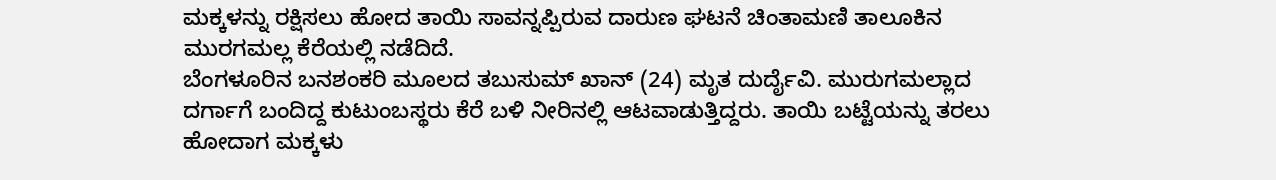ಮಕ್ಕಳನ್ನು ರಕ್ಷಿಸಲು ಹೋದ ತಾಯಿ ಸಾವನ್ನಪ್ಪಿರುವ ದಾರುಣ ಘಟನೆ ಚಿಂತಾಮಣಿ ತಾಲೂಕಿನ ಮುರಗಮಲ್ಲ ಕೆರೆಯಲ್ಲಿ ನಡೆದಿದೆ.
ಬೆಂಗಳೂರಿನ ಬನಶಂಕರಿ ಮೂಲದ ತಬುಸುಮ್ ಖಾನ್ (24) ಮೃತ ದುರ್ದೈವಿ. ಮುರುಗಮಲ್ಲಾದ ದರ್ಗಾಗೆ ಬಂದಿದ್ದ ಕುಟುಂಬಸ್ಥರು ಕೆರೆ ಬಳಿ ನೀರಿನಲ್ಲಿ ಆಟವಾಡುತ್ತಿದ್ದರು. ತಾಯಿ ಬಟ್ಟೆಯನ್ನು ತರಲು ಹೋದಾಗ ಮಕ್ಕಳು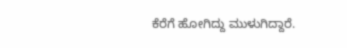ಕೆರೆಗೆ ಹೋಗಿದ್ದು ಮುಳುಗಿದ್ದಾರೆ.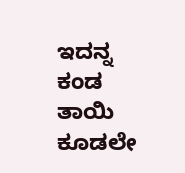ಇದನ್ನ ಕಂಡ ತಾಯಿ ಕೂಡಲೇ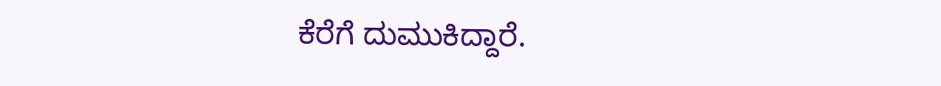ಕೆರೆಗೆ ದುಮುಕಿದ್ದಾರೆ.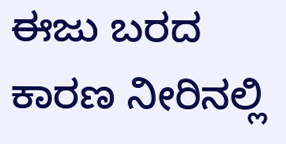ಈಜು ಬರದ ಕಾರಣ ನೀರಿನಲ್ಲಿ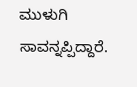ಮುಳುಗಿ ಸಾವನ್ನಪ್ಪಿದ್ದಾರೆ.